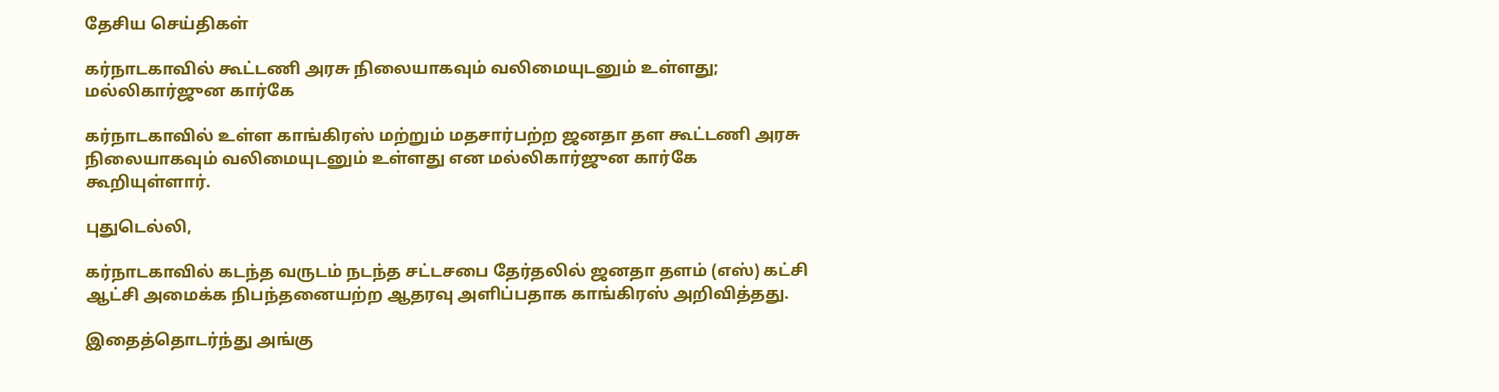தேசிய செய்திகள்

கர்நாடகாவில் கூட்டணி அரசு நிலையாகவும் வலிமையுடனும் உள்ளது; மல்லிகார்ஜுன கார்கே

கர்நாடகாவில் உள்ள காங்கிரஸ் மற்றும் மதசார்பற்ற ஜனதா தள கூட்டணி அரசு நிலையாகவும் வலிமையுடனும் உள்ளது என மல்லிகார்ஜுன கார்கே கூறியுள்ளார்.

புதுடெல்லி,

கர்நாடகாவில் கடந்த வருடம் நடந்த சட்டசபை தேர்தலில் ஜனதா தளம் (எஸ்) கட்சி ஆட்சி அமைக்க நிபந்தனையற்ற ஆதரவு அளிப்பதாக காங்கிரஸ் அறிவித்தது.

இதைத்தொடர்ந்து அங்கு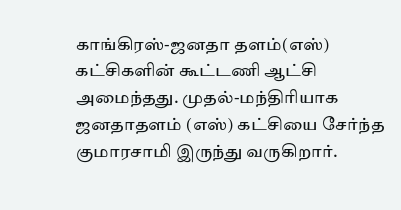காங்கிரஸ்-ஜனதா தளம்(எஸ்) கட்சிகளின் கூட்டணி ஆட்சி அமைந்தது. முதல்-மந்திரியாக ஜனதாதளம் (எஸ்) கட்சியை சேர்ந்த குமாரசாமி இருந்து வருகிறார்.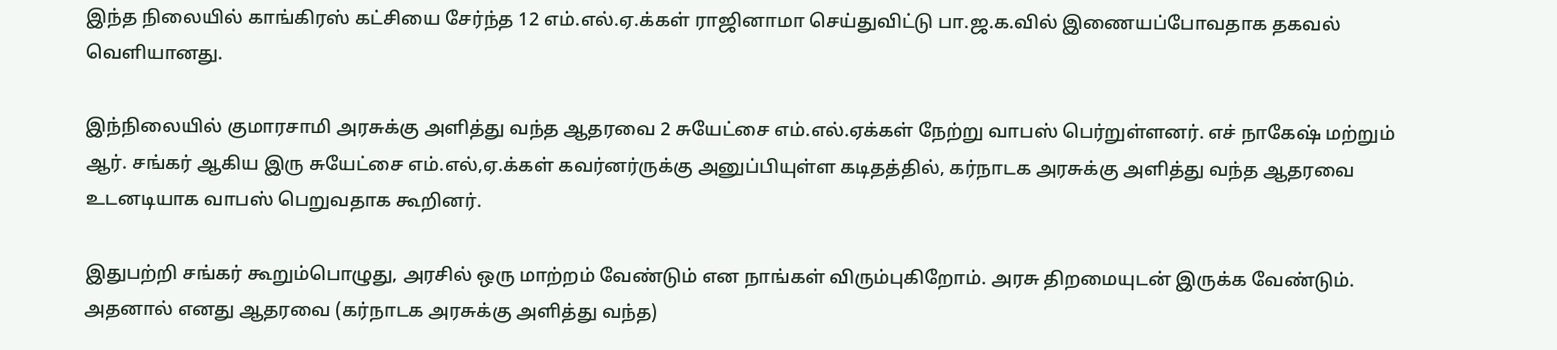இந்த நிலையில் காங்கிரஸ் கட்சியை சேர்ந்த 12 எம்.எல்.ஏ.க்கள் ராஜினாமா செய்துவிட்டு பா.ஜ.க.வில் இணையப்போவதாக தகவல் வெளியானது.

இந்நிலையில் குமாரசாமி அரசுக்கு அளித்து வந்த ஆதரவை 2 சுயேட்சை எம்.எல்.ஏக்கள் நேற்று வாபஸ் பெர்றுள்ளனர். எச் நாகேஷ் மற்றும் ஆர். சங்கர் ஆகிய இரு சுயேட்சை எம்.எல்,ஏ.க்கள் கவர்னர்ருக்கு அனுப்பியுள்ள கடிதத்தில், கர்நாடக அரசுக்கு அளித்து வந்த ஆதரவை உடனடியாக வாபஸ் பெறுவதாக கூறினர்.

இதுபற்றி சங்கர் கூறும்பொழுது, அரசில் ஒரு மாற்றம் வேண்டும் என நாங்கள் விரும்புகிறோம். அரசு திறமையுடன் இருக்க வேண்டும். அதனால் எனது ஆதரவை (கர்நாடக அரசுக்கு அளித்து வந்த)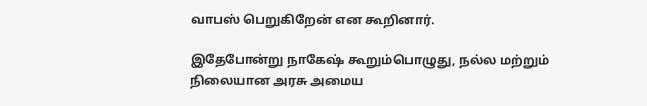வாபஸ் பெறுகிறேன் என கூறினார்.

இதேபோன்று நாகேஷ் கூறும்பொழுது, நல்ல மற்றும் நிலையான அரசு அமைய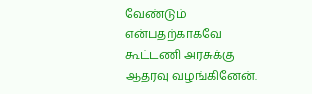வேண்டும் என்பதற்காகவே கூட்டணி அரசுக்கு ஆதரவு வழங்கினேன்.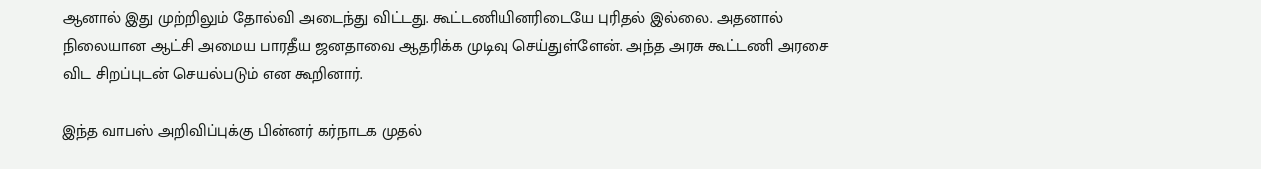ஆனால் இது முற்றிலும் தோல்வி அடைந்து விட்டது. கூட்டணியினரிடையே புரிதல் இல்லை. அதனால் நிலையான ஆட்சி அமைய பாரதீய ஜனதாவை ஆதரிக்க முடிவு செய்துள்ளேன். அந்த அரசு கூட்டணி அரசை விட சிறப்புடன் செயல்படும் என கூறினார்.

இந்த வாபஸ் அறிவிப்புக்கு பின்னர் கர்நாடக முதல்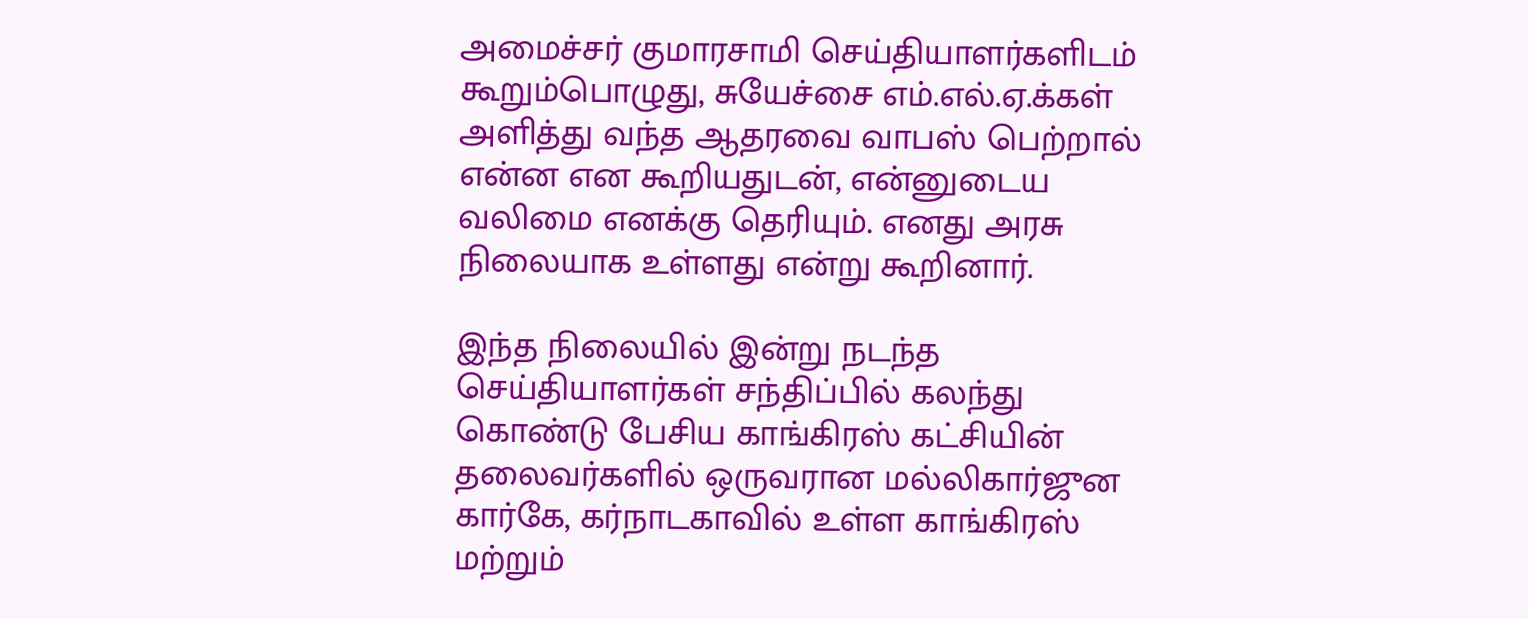அமைச்சர் குமாரசாமி செய்தியாளர்களிடம் கூறும்பொழுது, சுயேச்சை எம்.எல்.ஏ.க்கள் அளித்து வந்த ஆதரவை வாபஸ் பெற்றால் என்ன என கூறியதுடன், என்னுடைய வலிமை எனக்கு தெரியும். எனது அரசு நிலையாக உள்ளது என்று கூறினார்.

இந்த நிலையில் இன்று நடந்த செய்தியாளர்கள் சந்திப்பில் கலந்து கொண்டு பேசிய காங்கிரஸ் கட்சியின் தலைவர்களில் ஒருவரான மல்லிகார்ஜுன கார்கே, கர்நாடகாவில் உள்ள காங்கிரஸ் மற்றும்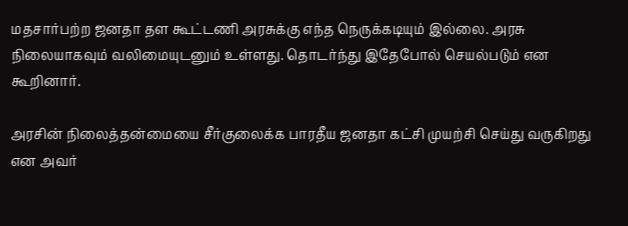மதசார்பற்ற ஜனதா தள கூட்டணி அரசுக்கு எந்த நெருக்கடியும் இல்லை. அரசு நிலையாகவும் வலிமையுடனும் உள்ளது. தொடர்ந்து இதேபோல் செயல்படும் என கூறினார்.

அரசின் நிலைத்தன்மையை சீர்குலைக்க பாரதீய ஜனதா கட்சி முயற்சி செய்து வருகிறது என அவர்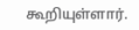கூறியுள்ளார்.